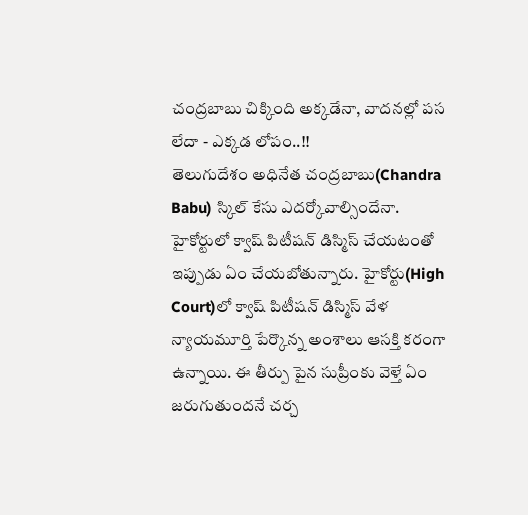చంద్రబాబు చిక్కింది అక్కడేనా, వాదనల్లో పస లేదా - ఎక్కడ లోపం..!!
తెలుగుదేశం అధినేత చంద్రబాబు(Chandra Babu) స్కిల్ కేసు ఎదర్కోవాల్సిందేనా. హైకోర్టులో క్వాష్ పిటీషన్ డిస్మిస్ చేయటంతో ఇప్పుడు ఏం చేయబోతున్నారు. హైకోర్టు(High Court)లో క్వాష్ పిటీషన్ డిస్మిస్ వేళ న్యాయమూర్తి పేర్కొన్న అంశాలు ఆసక్తి కరంగా ఉన్నాయి. ఈ తీర్పు పైన సుప్రీంకు వెళ్తే ఏం జరుగుతుందనే చర్చ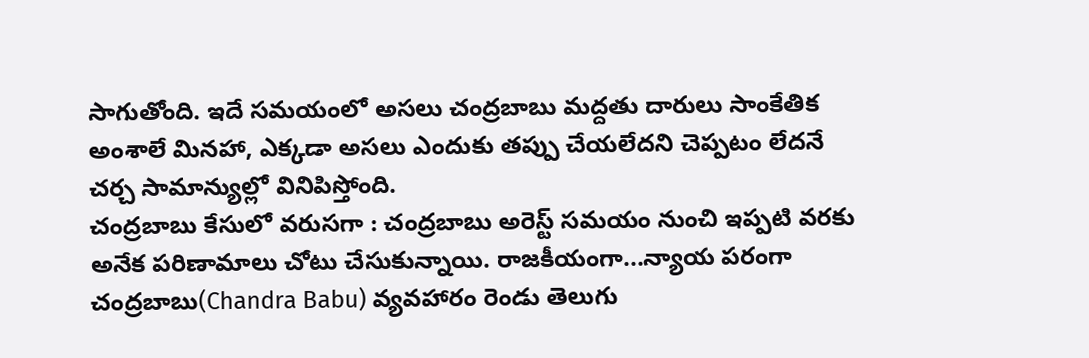సాగుతోంది. ఇదే సమయంలో అసలు చంద్రబాబు మద్దతు దారులు సాంకేతిక అంశాలే మినహా, ఎక్కడా అసలు ఎందుకు తప్పు చేయలేదని చెప్పటం లేదనే చర్చ సామాన్యుల్లో వినిపిస్తోంది.
చంద్రబాబు కేసులో వరుసగా : చంద్రబాబు అరెస్ట్ సమయం నుంచి ఇప్పటి వరకు అనేక పరిణామాలు చోటు చేసుకున్నాయి. రాజకీయంగా...న్యాయ పరంగా చంద్రబాబు(Chandra Babu) వ్యవహారం రెండు తెలుగు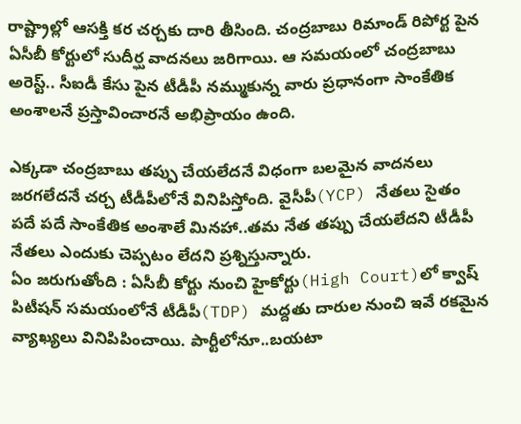రాష్ట్రాల్లో ఆసక్తి కర చర్చకు దారి తీసింది. చంద్రబాబు రిమాండ్ రిపోర్ట పైన ఏసీబీ కోర్టులో సుదీర్ఘ వాదనలు జరిగాయి. ఆ సమయంలో చంద్రబాబు అరెస్ట్.. సీఐడీ కేసు పైన టీడీపీ నమ్ముకున్న వారు ప్రధానంగా సాంకేతిక అంశాలనే ప్రస్తావించారనే అభిప్రాయం ఉంది.

ఎక్కడా చంద్రబాబు తప్పు చేయలేదనే విధంగా బలమైన వాదనలు జరగలేదనే చర్చ టీడీపీలోనే వినిపిస్తోంది. వైసీపీ(YCP) నేతలు సైతం పదే పదే సాంకేతిక అంశాలే మినహా..తమ నేత తప్పు చేయలేదని టీడీపీ నేతలు ఎందుకు చెప్పటం లేదని ప్రశ్నిస్తున్నారు.
ఏం జరుగుతోంది : ఏసీబీ కోర్టు నుంచి హైకోర్టు(High Court)లో క్వాష్ పిటీషన్ సమయంలోనే టీడీపీ(TDP) మద్దతు దారుల నుంచి ఇవే రకమైన వ్యాఖ్యలు వినిపిపించాయి. పార్టీలోనూ..బయటా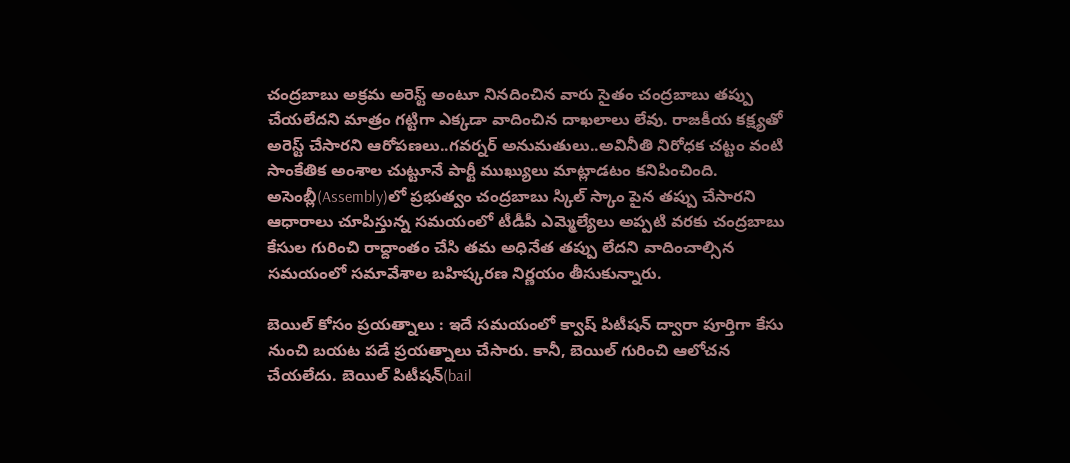చంద్రబాబు అక్రమ అరెస్ట్ అంటూ నినదించిన వారు సైతం చంద్రబాబు తప్పు చేయలేదని మాత్రం గట్టిగా ఎక్కడా వాదించిన దాఖలాలు లేవు. రాజకీయ కక్ష్యతో అరెస్ట్ చేసారని ఆరోపణలు..గవర్నర్ అనుమతులు..అవినీతి నిరోధక చట్టం వంటి సాంకేతిక అంశాల చుట్టూనే పార్టీ ముఖ్యులు మాట్లాడటం కనిపించింది.
అసెంబ్లీ(Assembly)లో ప్రభుత్వం చంద్రబాబు స్కిల్ స్కాం పైన తప్పు చేసారని ఆధారాలు చూపిస్తున్న సమయంలో టీడీపీ ఎమ్మెల్యేలు అప్పటి వరకు చంద్రబాబు కేసుల గురించి రాద్దాంతం చేసి తమ అధినేత తప్పు లేదని వాదించాల్సిన సమయంలో సమావేశాల బహిష్కరణ నిర్ణయం తీసుకున్నారు.

బెయిల్ కోసం ప్రయత్నాలు : ఇదే సమయంలో క్వాష్ పిటీషన్ ద్వారా పూర్తిగా కేసు నుంచి బయట పడే ప్రయత్నాలు చేసారు. కానీ, బెయిల్ గురించి ఆలోచన చేయలేదు. బెయిల్ పిటీషన్(bail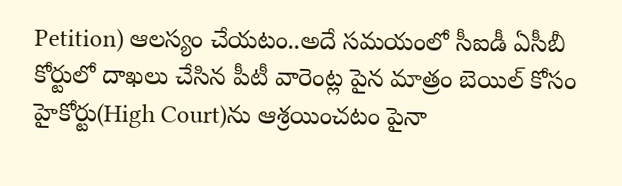Petition) ఆలస్యం చేయటం..అదే సమయంలో సీఐడీ ఏసీబీ కోర్టులో దాఖలు చేసిన పీటీ వారెంట్ల పైన మాత్రం బెయిల్ కోసం హైకోర్టు(High Court)ను ఆశ్రయించటం పైనా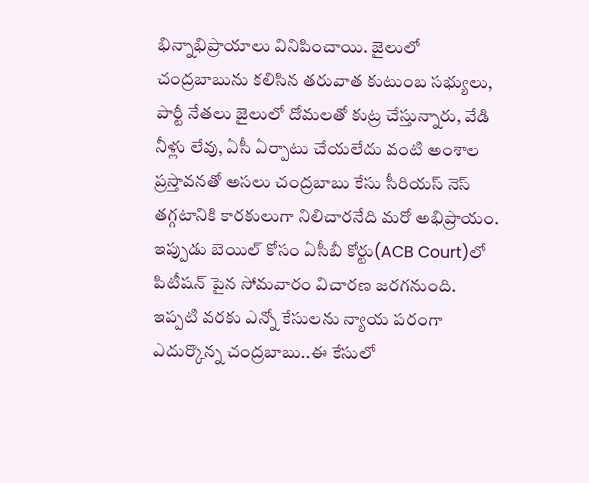భిన్నాభిప్రాయాలు వినిపించాయి. జైలులో చంద్రబాబును కలిసిన తరువాత కుటుంబ సభ్యులు, పార్టీ నేతలు జైలులో దోమలతో కుట్ర చేస్తున్నారు, వేడి నీళ్లు లేవు, ఏసీ ఏర్పాటు చేయలేదు వంటి అంశాల ప్రస్తావనతో అసలు చంద్రబాబు కేసు సీరియస్ నెస్ తగ్గటానికి కారకులుగా నిలిచారనేది మరో అభిప్రాయం.
ఇప్పుడు బెయిల్ కోసం ఏసీబీ కోర్టు(ACB Court)లో పిటీషన్ పైన సోమవారం విచారణ జరగనుంది. ఇప్పటి వరకు ఎన్నో కేసులను న్యాయ పరంగా ఎదుర్కొన్న చంద్రబాబు..ఈ కేసులో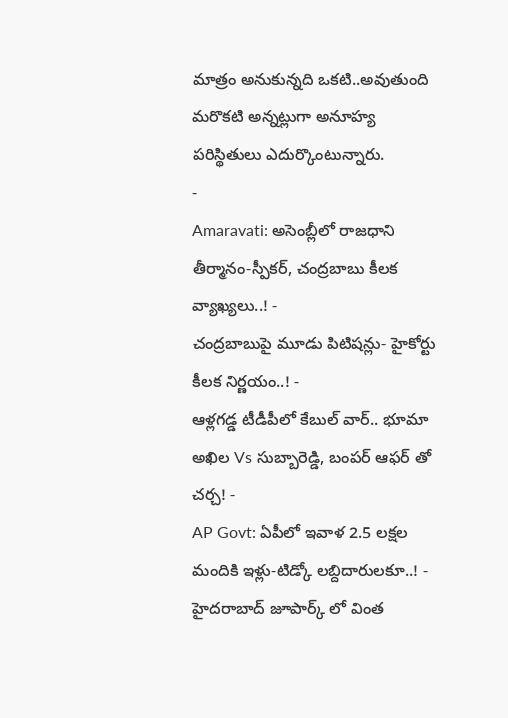మాత్రం అనుకున్నది ఒకటి..అవుతుంది మరొకటి అన్నట్లుగా అనూహ్య పరిస్థితులు ఎదుర్కొంటున్నారు.
-
Amaravati: అసెంబ్లీలో రాజధాని తీర్మానం-స్పీకర్, చంద్రబాబు కీలక వ్యాఖ్యలు..! -
చంద్రబాబుపై మూడు పిటిషన్లు- హైకోర్టు కీలక నిర్ణయం..! -
ఆళ్లగడ్డ టీడీపీలో కేబుల్ వార్.. భూమా అఖిల Vs సుబ్బారెడ్డి, బంపర్ ఆఫర్ తో చర్చ! -
AP Govt: ఏపీలో ఇవాళ 2.5 లక్షల మందికి ఇళ్లు-టిడ్కో లబ్దిదారులకూ..! -
హైదరాబాద్ జూపార్క్ లో వింత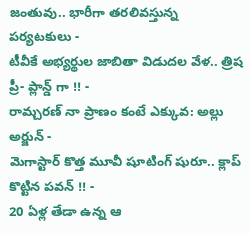జంతువు.. భారీగా తరలివస్తున్న పర్యటకులు -
టీవీకే అభ్యర్థుల జాబితా విడుదల వేళ.. త్రిష ప్రీ- ప్లాన్డ్ గా !! -
రామ్చరణ్ నా ప్రాణం కంటే ఎక్కువ: అల్లు అర్జున్ -
మెగాస్టార్ కొత్త మూవీ షూటింగ్ షురూ.. క్లాప్ కొట్టిన పవన్ !! -
20 ఏళ్ల తేడా ఉన్న ఆ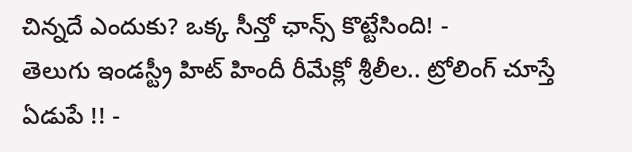చిన్నదే ఎందుకు? ఒక్క సీన్తో ఛాన్స్ కొట్టేసింది! -
తెలుగు ఇండస్ట్రీ హిట్ హిందీ రీమేక్లో శ్రీలీల.. ట్రోలింగ్ చూస్తే ఏడుపే !! -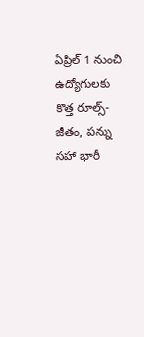ఏప్రిల్ 1 నుంచి ఉద్యోగులకు కొత్త రూల్స్- జీతం, పన్ను సహా భారీ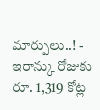మార్పులు..! -
ఇరాన్కు రోజుకు రూ. 1,319 కోట్ల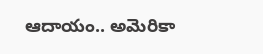ఆదాయం.. అమెరికా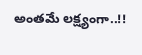అంతమే లక్ష్యంగా..!!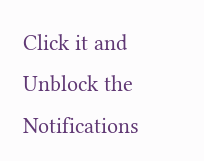Click it and Unblock the Notifications